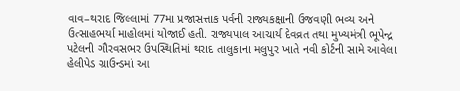વાવ–થરાદ જિલ્લામાં 77મા પ્રજાસત્તાક પર્વની રાજ્યકક્ષાની ઉજવણી ભવ્ય અને ઉત્સાહભર્યા માહોલમાં યોજાઈ હતી. રાજ્યપાલ આચાર્ય દેવવ્રત તથા મુખ્યમંત્રી ભૂપેન્દ્ર પટેલની ગૌરવસભર ઉપસ્થિતિમાં થરાદ તાલુકાના મલુપુર ખાતે નવી કોર્ટની સામે આવેલા હેલીપેડ ગ્રાઉન્ડમાં આ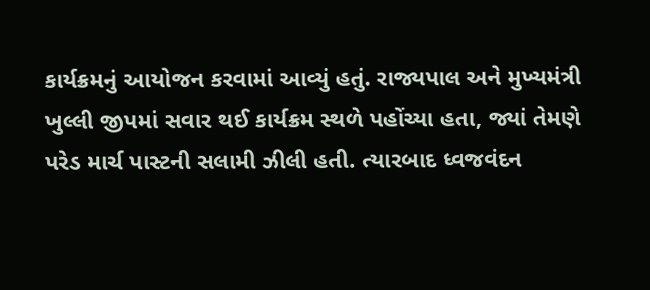કાર્યક્રમનું આયોજન કરવામાં આવ્યું હતું. રાજ્યપાલ અને મુખ્યમંત્રી ખુલ્લી જીપમાં સવાર થઈ કાર્યક્રમ સ્થળે પહોંચ્યા હતા, જ્યાં તેમણે પરેડ માર્ચ પાસ્ટની સલામી ઝીલી હતી. ત્યારબાદ ધ્વજવંદન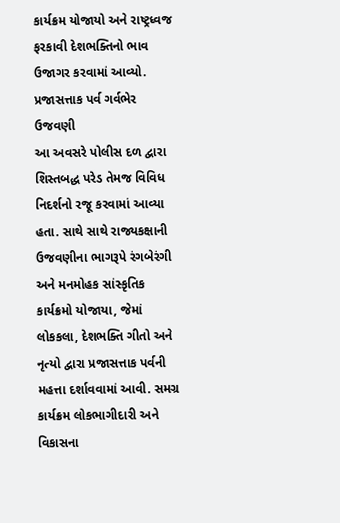કાર્યક્રમ યોજાયો અને રાષ્ટ્રધ્વજ ફરકાવી દેશભક્તિનો ભાવ ઉજાગર કરવામાં આવ્યો.
પ્રજાસત્તાક પર્વ ગર્વભેર ઉજવણી
આ અવસરે પોલીસ દળ દ્વારા શિસ્તબદ્ધ પરેડ તેમજ વિવિધ નિદર્શનો રજૂ કરવામાં આવ્યા હતા. સાથે સાથે રાજ્યકક્ષાની ઉજવણીના ભાગરૂપે રંગબેરંગી અને મનમોહક સાંસ્કૃતિક કાર્યક્રમો યોજાયા, જેમાં લોકકલા, દેશભક્તિ ગીતો અને નૃત્યો દ્વારા પ્રજાસત્તાક પર્વની મહત્તા દર્શાવવામાં આવી. સમગ્ર કાર્યક્રમ લોકભાગીદારી અને વિકાસના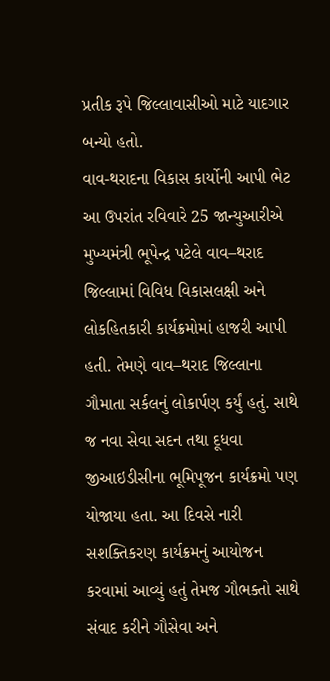પ્રતીક રૂપે જિલ્લાવાસીઓ માટે યાદગાર બન્યો હતો.
વાવ-થરાદના વિકાસ કાર્યોની આપી ભેટ
આ ઉપરાંત રવિવારે 25 જાન્યુઆરીએ મુખ્યમંત્રી ભૂપેન્દ્ર પટેલે વાવ–થરાદ જિલ્લામાં વિવિધ વિકાસલક્ષી અને લોકહિતકારી કાર્યક્રમોમાં હાજરી આપી હતી. તેમણે વાવ–થરાદ જિલ્લાના ગૌમાતા સર્કલનું લોકાર્પણ કર્યું હતું. સાથે જ નવા સેવા સદન તથા દૂધવા જીઆઇડીસીના ભૂમિપૂજન કાર્યક્રમો પણ યોજાયા હતા. આ દિવસે નારી સશક્તિકરણ કાર્યક્રમનું આયોજન કરવામાં આવ્યું હતું તેમજ ગૌભક્તો સાથે સંવાદ કરીને ગૌસેવા અને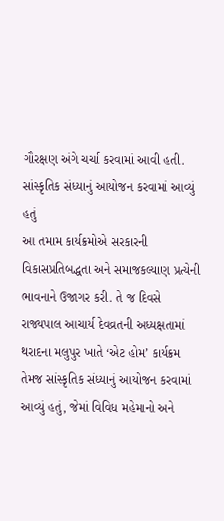ગૌરક્ષણ અંગે ચર્ચા કરવામાં આવી હતી.
સાંસ્કૃતિક સંધ્યાનું આયોજન કરવામાં આવ્યું હતું
આ તમામ કાર્યક્રમોએ સરકારની વિકાસપ્રતિબદ્ધતા અને સમાજકલ્યાણ પ્રત્યેની ભાવનાને ઉજાગર કરી. તે જ દિવસે રાજ્યપાલ આચાર્ય દેવવ્રતની અધ્યક્ષતામાં થરાદના મલુપુર ખાતે ‘એટ હોમ’ કાર્યક્રમ તેમજ સાંસ્કૃતિક સંધ્યાનું આયોજન કરવામાં આવ્યું હતું, જેમાં વિવિધ મહેમાનો અને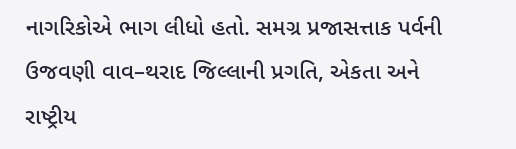નાગરિકોએ ભાગ લીધો હતો. સમગ્ર પ્રજાસત્તાક પર્વની ઉજવણી વાવ–થરાદ જિલ્લાની પ્રગતિ, એકતા અને રાષ્ટ્રીય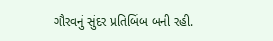ગૌરવનું સુંદર પ્રતિબિંબ બની રહી.